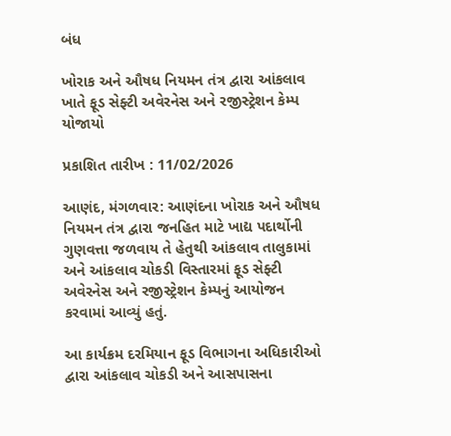બંધ

ખોરાક અને ઔષધ નિયમન તંત્ર દ્વારા આંકલાવ ખાતે ફૂડ સેફ્ટી અવેરનેસ અને રજીસ્ટ્રેશન કેમ્પ યોજાયો

પ્રકાશિત તારીખ : 11/02/2026

આણંદ, મંગળવાર: આણંદના ખોરાક અને ઔષધ નિયમન તંત્ર દ્વારા જનહિત માટે ખાદ્ય પદાર્થોની ગુણવત્તા જળવાય તે હેતુથી આંકલાવ તાલુકામાં અને આંકલાવ ચોકડી વિસ્તારમાં ફૂડ સેફ્ટી અવેરનેસ અને રજીસ્ટ્રેશન કેમ્પનું આયોજન કરવામાં આવ્યું હતું.

આ કાર્યક્રમ દરમિયાન ફૂડ વિભાગના અધિકારીઓ દ્વારા આંકલાવ ચોકડી અને આસપાસના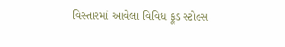વિસ્તારમાં આવેલા વિવિધ ફૂડ સ્ટોલ્સ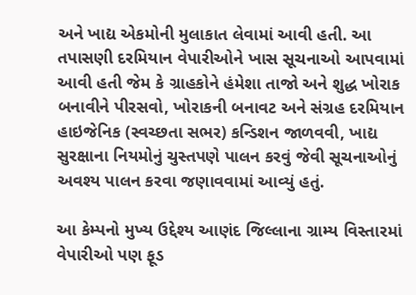અને ખાદ્ય એકમોની મુલાકાત લેવામાં આવી હતી. આ તપાસણી દરમિયાન વેપારીઓને ખાસ સૂચનાઓ આપવામાં આવી હતી જેમ કે ગ્રાહકોને હંમેશા તાજો અને શુદ્ધ ખોરાક બનાવીને પીરસવો, ખોરાકની બનાવટ અને સંગ્રહ દરમિયાન હાઇજેનિક (સ્વચ્છતા સભર) કન્ડિશન જાળવવી, ખાદ્ય સુરક્ષાના નિયમોનું ચુસ્તપણે પાલન કરવું જેવી સૂચનાઓનું અવશ્ય પાલન કરવા જણાવવામાં આવ્યું હતું.

આ કેમ્પનો મુખ્ય ઉદ્દેશ્ય આણંદ જિલ્લાના ગ્રામ્ય વિસ્તારમાં વેપારીઓ પણ ફૂડ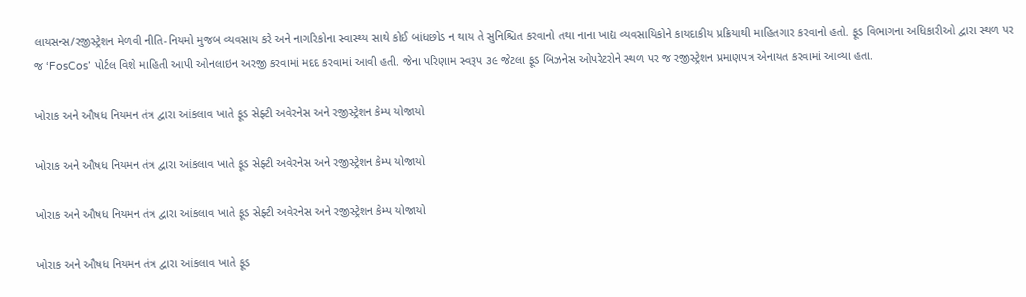લાયસન્સ/રજીસ્ટ્રેશન મેળવી નીતિ-નિયમો મુજબ વ્યવસાય કરે અને નાગરિકોના સ્વાસ્થ્ય સાથે કોઈ બાંધછોડ ન થાય તે સુનિશ્ચિત કરવાનો તથા નાના ખાદ્ય વ્યવસાયિકોને કાયદાકીય પ્રક્રિયાથી માહિતગાર કરવાનો હતો. ફૂડ વિભાગના અધિકારીઓ દ્વારા સ્થળ પર જ ‘FosCos’ પોર્ટલ વિશે માહિતી આપી ઓનલાઇન અરજી કરવામાં મદદ કરવામાં આવી હતી. જેના પરિણામ સ્વરૂપ ૩૯ જેટલા ફૂડ બિઝનેસ ઓપરેટરોને સ્થળ પર જ રજીસ્ટ્રેશન પ્રમાણપત્ર એનાયત કરવામાં આવ્યા હતા.

ખોરાક અને ઔષધ નિયમન તંત્ર દ્વારા આંકલાવ ખાતે ફૂડ સેફ્ટી અવેરનેસ અને રજીસ્ટ્રેશન કેમ્પ યોજાયો

ખોરાક અને ઔષધ નિયમન તંત્ર દ્વારા આંકલાવ ખાતે ફૂડ સેફ્ટી અવેરનેસ અને રજીસ્ટ્રેશન કેમ્પ યોજાયો

ખોરાક અને ઔષધ નિયમન તંત્ર દ્વારા આંકલાવ ખાતે ફૂડ સેફ્ટી અવેરનેસ અને રજીસ્ટ્રેશન કેમ્પ યોજાયો

ખોરાક અને ઔષધ નિયમન તંત્ર દ્વારા આંકલાવ ખાતે ફૂડ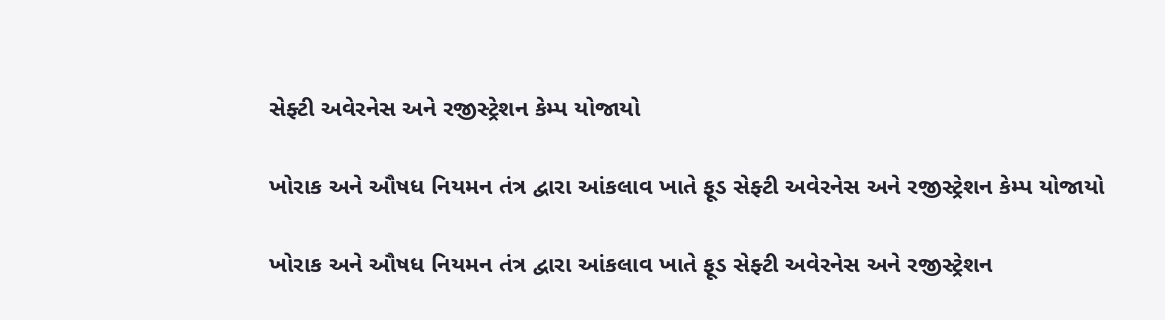સેફ્ટી અવેરનેસ અને રજીસ્ટ્રેશન કેમ્પ યોજાયો

ખોરાક અને ઔષધ નિયમન તંત્ર દ્વારા આંકલાવ ખાતે ફૂડ સેફ્ટી અવેરનેસ અને રજીસ્ટ્રેશન કેમ્પ યોજાયો

ખોરાક અને ઔષધ નિયમન તંત્ર દ્વારા આંકલાવ ખાતે ફૂડ સેફ્ટી અવેરનેસ અને રજીસ્ટ્રેશન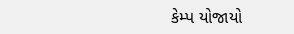કેમ્પ યોજાયો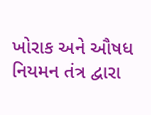ખોરાક અને ઔષધ નિયમન તંત્ર દ્વારા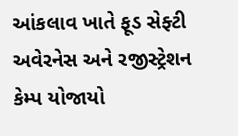આંકલાવ ખાતે ફૂડ સેફ્ટી અવેરનેસ અને રજીસ્ટ્રેશન કેમ્પ યોજાયો